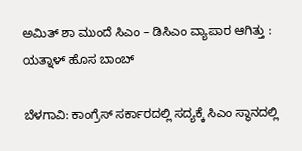ಅಮಿತ್ ಶಾ ಮುಂದೆ ಸಿಎಂ – ಡಿಸಿಎಂ ವ್ಯಾಪಾರ ಆಗಿತ್ತು : ಯತ್ನಾಳ್ ಹೊಸ ಬಾಂಬ್

ಬೆಳಗಾವಿ: ಕಾಂಗ್ರೆಸ್ ಸರ್ಕಾರದಲ್ಲಿ ಸದ್ಯಕ್ಕೆ ಸಿಎಂ ಸ್ಥಾನದಲ್ಲಿ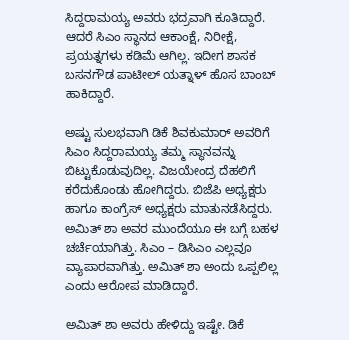ಸಿದ್ದರಾಮಯ್ಯ ಅವರು ಭದ್ರವಾಗಿ ಕೂತಿದ್ದಾರೆ. ಆದರೆ ಸಿಎಂ ಸ್ಥಾನದ ಆಕಾಂಕ್ಷೆ, ನಿರೀಕ್ಷೆ, ಪ್ರಯತ್ನಗಳು ಕಡಿಮೆ ಆಗಿಲ್ಲ. ಇದೀಗ ಶಾಸಕ ಬಸನಗೌಡ ಪಾಟೀಲ್ ಯತ್ನಾಳ್ ಹೊಸ ಬಾಂಬ್ ಹಾಕಿದ್ದಾರೆ.

ಅಷ್ಟು‌ ಸುಲಭವಾಗಿ ಡಿಕೆ ಶಿವಕುಮಾರ್ ಅವರಿಗೆ ಸಿಎಂ ಸಿದ್ದರಾಮಯ್ಯ ತಮ್ಮ ಸ್ಥಾನವನ್ನು ಬಿಟ್ಟುಕೊಡುವುದಿಲ್ಲ. ವಿಜಯೇಂದ್ರ ದೆಹಲಿಗೆ ಕರೆದುಕೊಂಡು ಹೋಗಿದ್ದರು. ಬಿಜೆಪಿ ಅಧ್ಯಕ್ಷರು ಹಾಗೂ ಕಾಂಗ್ರೆಸ್ ಅಧ್ಯಕ್ಷರು ಮಾತು‌ನಡೆಸಿದ್ದರು. ಅಮಿತ್ ಶಾ ಅವರ ಮುಂದೆಯೂ ಈ ಬಗ್ಗೆ ಬಹಳ ಚರ್ಚೆಯಾಗಿತ್ತು. ಸಿಎಂ – ಡಿಸಿಎಂ ಎಲ್ಲವೂ ವ್ಯಾಪಾರವಾಗಿತ್ತು. ಅಮಿತ್ ಶಾ ಅಂದು ಒಪ್ಪಲಿಲ್ಲ ಎಂದು ಆರೋಪ ಮಾಡಿದ್ದಾರೆ.

ಅಮಿತ್ ಶಾ ಅವರು ಹೇಳಿದ್ದು ಇಷ್ಟೇ. ಡಿಕೆ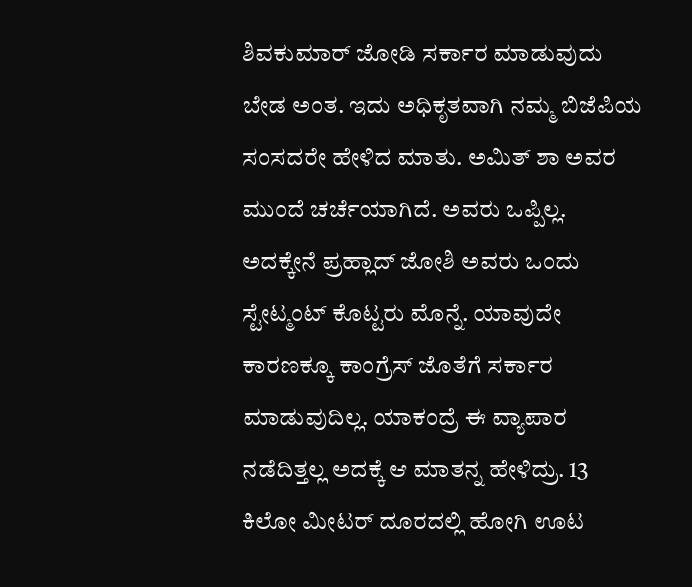ಶಿವಕುಮಾರ್ ಜೋಡಿ ಸರ್ಕಾರ ಮಾಡುವುದು ಬೇಡ ಅಂತ. ಇದು ಅಧಿಕೃತವಾಗಿ ನಮ್ಮ ಬಿಜೆಪಿಯ ಸಂಸದರೇ ಹೇಳಿದ ಮಾತು. ಅಮಿತ್ ಶಾ ಅವರ‌ ಮುಂದೆ ಚರ್ಚೆಯಾಗಿದೆ. ಅವರು ಒಪ್ಪಿಲ್ಲ. ಅದಕ್ಕೇನೆ ಪ್ರಹ್ಲಾದ್ ಜೋಶಿ ಅವರು ಒಂದು ಸ್ಟೇಟ್ಮಂಟ್ ಕೊಟ್ಟರು ಮೊನ್ನೆ. ಯಾವುದೇ ಕಾರಣಕ್ಕೂ ಕಾಂಗ್ರೆಸ್ ಜೊತೆಗೆ ಸರ್ಕಾರ ಮಾಡುವುದಿಲ್ಲ. ಯಾಕಂದ್ರೆ ಈ ವ್ಯಾಪಾರ ನಡೆದಿತ್ತಲ್ಲ ಅದಕ್ಕೆ ಆ ಮಾತನ್ನ ಹೇಳಿದ್ರು. 13 ಕಿಲೋ ಮೀಟರ್ ದೂರದಲ್ಲಿ ಹೋಗಿ ಊಟ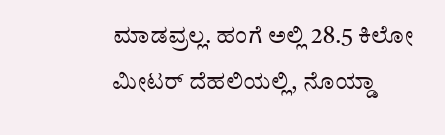ಮಾಡವ್ರಲ್ಲ. ಹಂಗೆ ಅಲ್ಲಿ 28.5 ಕಿಲೋ ಮೀಟರ್ ದೆಹಲಿಯಲ್ಲಿ, ನೊಯ್ಡಾ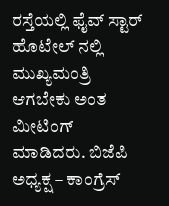ರಸ್ತೆಯಲ್ಲಿ ಫೈವ್ ಸ್ಟಾರ್ ಹೊಟೇಲ್ ನಲ್ಲಿ ಮುಖ್ಯಮಂತ್ರಿ ಆಗಬೇಕು ಅಂತ ಮೀಟಿಂಗ್ ಮಾಡಿದರು. ಬಿಜೆಪಿ ಅಧ್ಯಕ್ಷ – ಕಾಂಗ್ರೆಸ್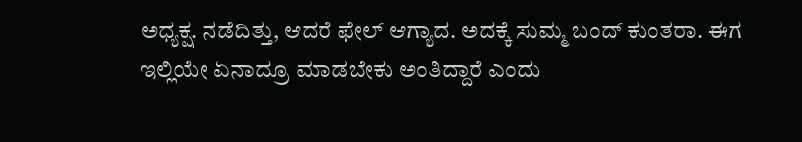ಅಧ್ಯಕ್ಷ. ನಡೆದಿತ್ತು, ಆದರೆ ಫೇಲ್ ಆಗ್ಯಾದ. ಅದಕ್ಕೆ ಸುಮ್ಮ ಬಂದ್ ಕುಂತರಾ. ಈಗ ಇಲ್ಲಿಯೇ ಏನಾದ್ರೂ ಮಾಡಬೇಕು ಅಂತಿದ್ದಾರೆ ಎಂದು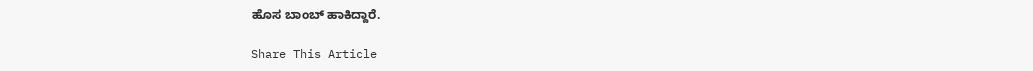ಹೊಸ ಬಾಂಬ್ ಹಾಕಿದ್ದಾರೆ.

Share This Article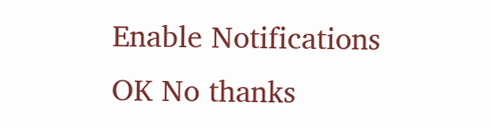Enable Notifications OK No thanks